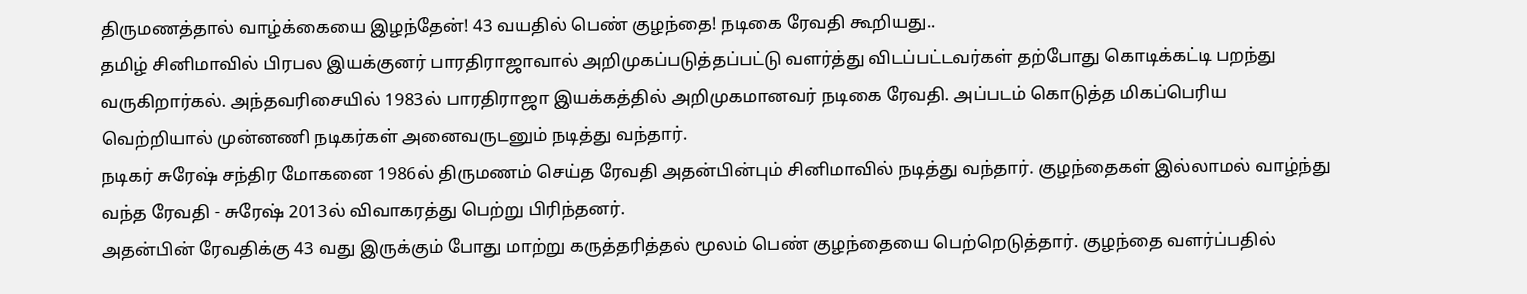திருமணத்தால் வாழ்க்கையை இழந்தேன்! 43 வயதில் பெண் குழந்தை! நடிகை ரேவதி கூறியது..
தமிழ் சினிமாவில் பிரபல இயக்குனர் பாரதிராஜாவால் அறிமுகப்படுத்தப்பட்டு வளர்த்து விடப்பட்டவர்கள் தற்போது கொடிக்கட்டி பறந்து வருகிறார்கல். அந்தவரிசையில் 1983ல் பாரதிராஜா இயக்கத்தில் அறிமுகமானவர் நடிகை ரேவதி. அப்படம் கொடுத்த மிகப்பெரிய வெற்றியால் முன்னணி நடிகர்கள் அனைவருடனும் நடித்து வந்தார்.
நடிகர் சுரேஷ் சந்திர மோகனை 1986ல் திருமணம் செய்த ரேவதி அதன்பின்பும் சினிமாவில் நடித்து வந்தார். குழந்தைகள் இல்லாமல் வாழ்ந்து வந்த ரேவதி - சுரேஷ் 2013ல் விவாகரத்து பெற்று பிரிந்தனர்.
அதன்பின் ரேவதிக்கு 43 வது இருக்கும் போது மாற்று கருத்தரித்தல் மூலம் பெண் குழந்தையை பெற்றெடுத்தார். குழந்தை வளர்ப்பதில்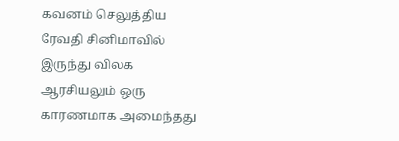கவனம் செலுத்திய ரேவதி சினிமாவில் இருந்து விலக ஆரசியலும் ஒரு காரணமாக அமைந்தது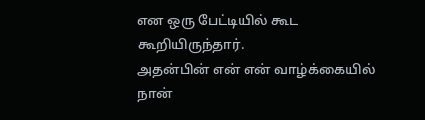என ஒரு பேட்டியில் கூட கூறியிருந்தார்.
அதன்பின் என் என் வாழ்க்கையில் நான்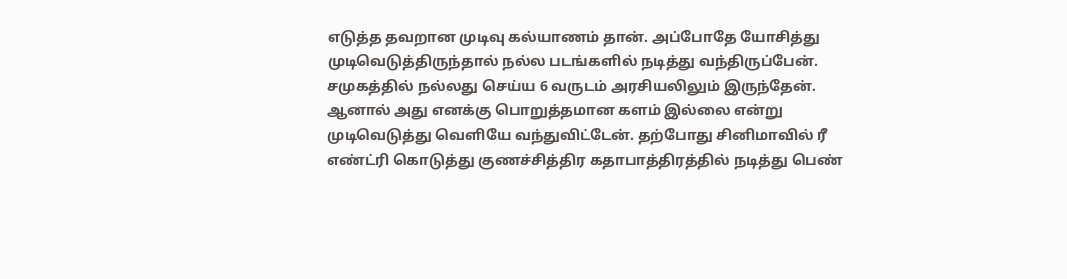எடுத்த தவறான முடிவு கல்யாணம் தான். அப்போதே யோசித்து முடிவெடுத்திருந்தால் நல்ல படங்களில் நடித்து வந்திருப்பேன். சமுகத்தில் நல்லது செய்ய 6 வருடம் அரசியலிலும் இருந்தேன்.
ஆனால் அது எனக்கு பொறுத்தமான களம் இல்லை என்று முடிவெடுத்து வெளியே வந்துவிட்டேன். தற்போது சினிமாவில் ரீ எண்ட்ரி கொடுத்து குணச்சித்திர கதாபாத்திரத்தில் நடித்து பெண்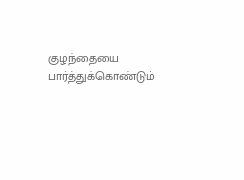குழந்தையை பார்த்துக்கொண்டும்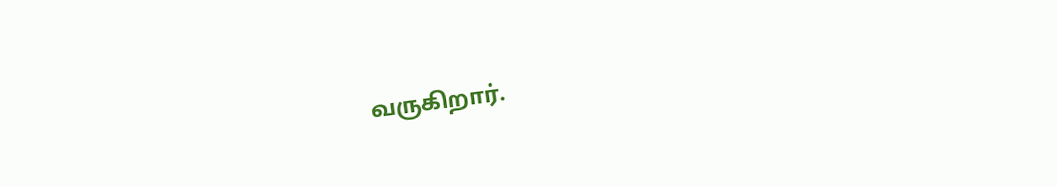வருகிறார்.